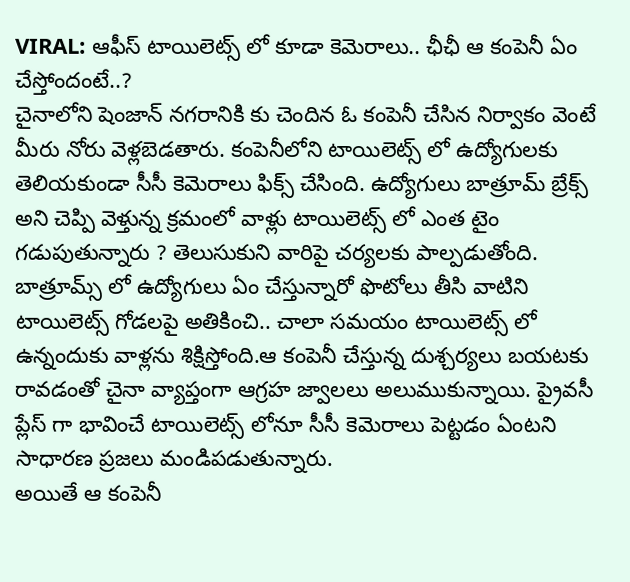VIRAL: ఆఫీస్ టాయిలెట్స్ లో కూడా కెమెరాలు.. ఛీఛీ ఆ కంపెనీ ఏం చేస్తోందంటే..?
చైనాలోని షెంజాన్ నగరానికి కు చెందిన ఓ కంపెనీ చేసిన నిర్వాకం వెంటే మీరు నోరు వెళ్లబెడతారు. కంపెనీలోని టాయిలెట్స్ లో ఉద్యోగులకు తెలియకుండా సీసీ కెమెరాలు ఫిక్స్ చేసింది. ఉద్యోగులు బాత్రూమ్ బ్రేక్స్ అని చెప్పి వెళ్తున్న క్రమంలో వాళ్లు టాయిలెట్స్ లో ఎంత టైం గడుపుతున్నారు ? తెలుసుకుని వారిపై చర్యలకు పాల్పడుతోంది. బాత్రూమ్స్ లో ఉద్యోగులు ఏం చేస్తున్నారో ఫొటోలు తీసి వాటిని టాయిలెట్స్ గోడలపై అతికించి.. చాలా సమయం టాయిలెట్స్ లో ఉన్నందుకు వాళ్లను శిక్షిస్తోంది.ఆ కంపెనీ చేస్తున్న దుశ్చర్యలు బయటకు రావడంతో చైనా వ్యాప్తంగా ఆగ్రహ జ్వాలలు అలుముకున్నాయి. ప్రైవసీ ప్లేస్ గా భావించే టాయిలెట్స్ లోనూ సీసీ కెమెరాలు పెట్టడం ఏంటని సాధారణ ప్రజలు మండిపడుతున్నారు.
అయితే ఆ కంపెనీ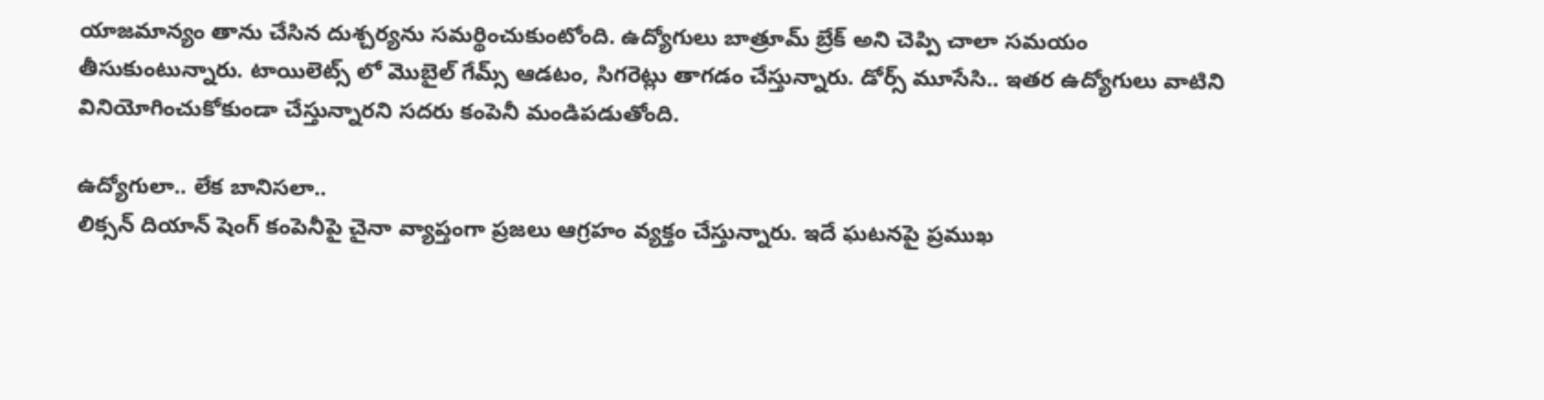యాజమాన్యం తాను చేసిన దుశ్చర్యను సమర్థించుకుంటోంది. ఉద్యోగులు బాత్రూమ్ బ్రేక్ అని చెప్పి చాలా సమయం తీసుకుంటున్నారు. టాయిలెట్స్ లో మొబైల్ గేమ్స్ ఆడటం, సిగరెట్లు తాగడం చేస్తున్నారు. డోర్స్ మూసేసి.. ఇతర ఉద్యోగులు వాటిని వినియోగించుకోకుండా చేస్తున్నారని సదరు కంపెనీ మండిపడుతోంది.

ఉద్యోగులా.. లేక బానిసలా..
లిక్సన్ దియాన్ షెంగ్ కంపెనీపై చైనా వ్యాప్తంగా ప్రజలు ఆగ్రహం వ్యక్తం చేస్తున్నారు. ఇదే ఘటనపై ప్రముఖ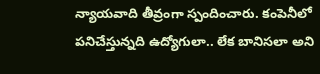న్యాయవాది తీవ్రంగా స్పందించారు. కంపెనీలో పనిచేస్తున్నది ఉద్యోగులా.. లేక బానిసలా అని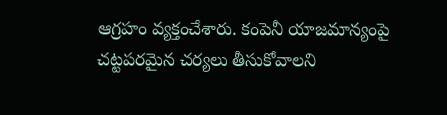ఆగ్రహం వ్యక్తంచేశారు. కంపెనీ యాజమాన్యంపై చట్టపరమైన చర్యలు తీసుకోవాలని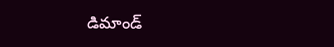డిమాండ్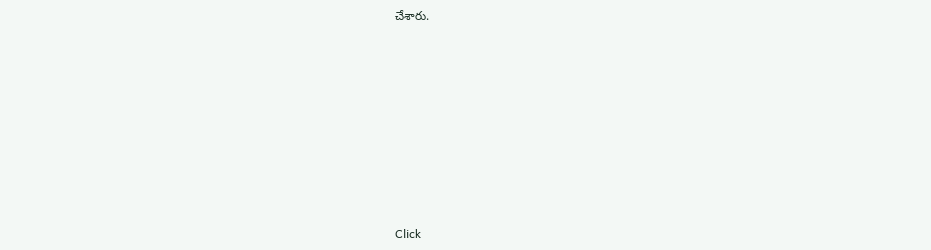చేశారు.












Click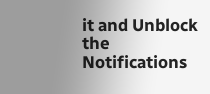it and Unblock the Notifications